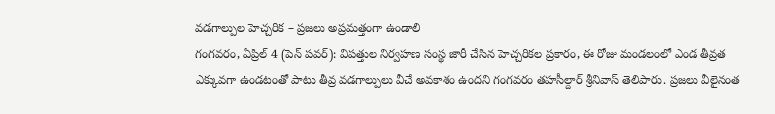వడగాల్పుల హెచ్చరిక – ప్రజలు అప్రమత్తంగా ఉండాలి
గంగవరం, ఏప్రిల్ 4 (పెన్ పవర్): విపత్తుల నిర్వహణ సంస్థ జారీ చేసిన హెచ్చరికల ప్రకారం, ఈ రోజు మండలంలో ఎండ తీవ్రత ఎక్కువగా ఉండటంతో పాటు తీవ్ర వడగాల్పులు వీచే అవకాశం ఉందని గంగవరం తహసీల్దార్ శ్రీనివాస్ తెలిపారు. ప్రజలు వీలైనంత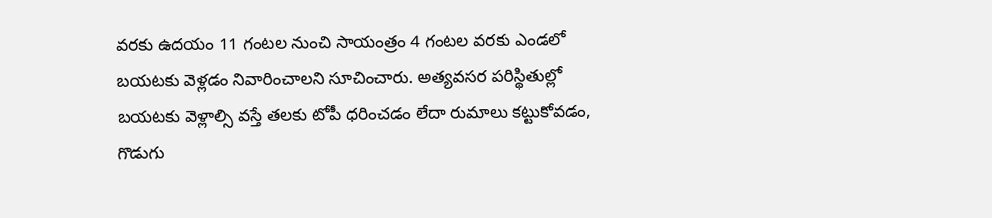వరకు ఉదయం 11 గంటల నుంచి సాయంత్రం 4 గంటల వరకు ఎండలో బయటకు వెళ్లడం నివారించాలని సూచించారు. అత్యవసర పరిస్థితుల్లో బయటకు వెళ్లాల్సి వస్తే తలకు టోపీ ధరించడం లేదా రుమాలు కట్టుకోవడం, గొడుగు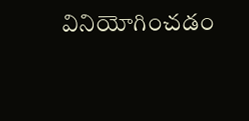వినియోగించడం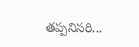తప్పనిసరి...